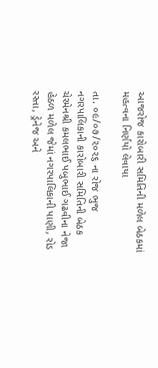આજરોજ કારોબારી સમિતિની મળેલ બેઠકમાં મહત્વના નિર્ણયો લેવાયા

તા. ૦૯/૦૭/૨૦૨૬ ના રોજ ભુજ નગરપાલિકાની કારોબારી સમિતિની બેઠક ચેરમેનશ્રી કમલભાઈ પબુભાઈ ગઢવીના નેજા હેઠળ મળેલ જેમાં નગરપાલિકાની પાણી, રોડ રસ્તા, ડ્રેનેજ અને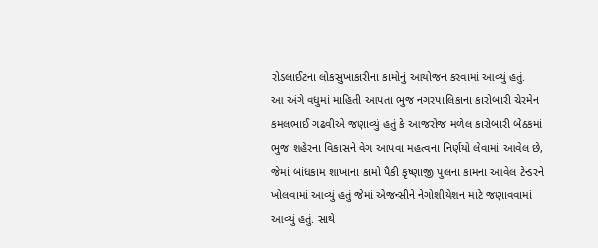રોડલાઈટના લોકસુખાકારીના કામોનું આયોજન કરવામાં આવ્યું હતું.
આ અંગે વધુમાં માહિતી આપતા ભુજ નગરપાલિકાના કારોબારી ચેરમેન કમલભાઈ ગઢવીએ જણાવ્યું હતું કે આજરોજ મળેલ કારોબારી બેઠકમાં ભુજ શહેરના વિકાસને વેગ આપવા મહત્વના નિર્ણયો લેવામાં આવેલ છે, જેમાં બાંધકામ શાખાના કામો પૈકી કૃષ્ણાજી પુલના કામના આવેલ ટેન્ડરને ખોલવામાં આવ્યું હતું જેમાં એજન્સીને નેગોશીયેશન માટે જણાવવામાં આવ્યું હતું. સાથે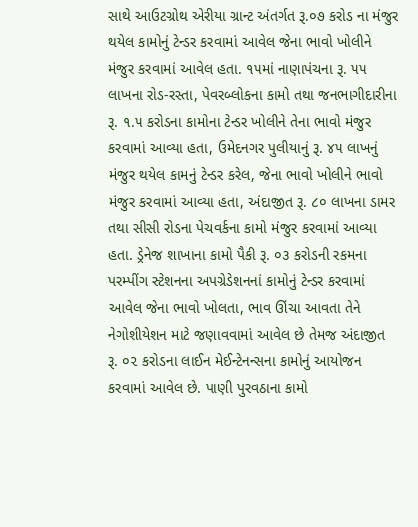સાથે આઉટગ્રોથ એરીયા ગ્રાન્ટ અંતર્ગત રૂ.૦૭ કરોડ ના મંજુર થયેલ કામોનું ટેન્ડર કરવામાં આવેલ જેના ભાવો ખોલીને મંજુર કરવામાં આવેલ હતા. ૧૫માં નાણાપંચના રૂ. ૫૫ લાખના રોડ-રસ્તા, પેવરબ્લોકના કામો તથા જનભાગીદારીના રૂ. ૧.૫ કરોડના કામોના ટેન્ડર ખોલીને તેના ભાવો મંજુર કરવામાં આવ્યા હતા, ઉમેદનગર પુલીયાનું રૂ. ૪૫ લાખનું મંજુર થયેલ કામનું ટેન્ડર કરેલ, જેના ભાવો ખોલીને ભાવો મંજુર કરવામાં આવ્યા હતા, અંદાજીત રૂ. ૮૦ લાખના ડામર તથા સીસી રોડના પેચવર્કના કામો મંજુર કરવામાં આવ્યા હતા. ડ્રેનેજ શાખાના કામો પૈકી રૂ. ૦૩ કરોડની રકમના પરમ્પીંગ સ્ટેશનના અપગ્રેડેશનનાં કામોનું ટેન્ડર કરવામાં આવેલ જેના ભાવો ખોલતા, ભાવ ઊંચા આવતા તેને નેગોશીયેશન માટે જણાવવામાં આવેલ છે તેમજ અંદાજીત રૂ. ૦૨ કરોડના લાઈન મેઈન્ટેનન્સના કામોનું આયોજન કરવામાં આવેલ છે. પાણી પુરવઠાના કામો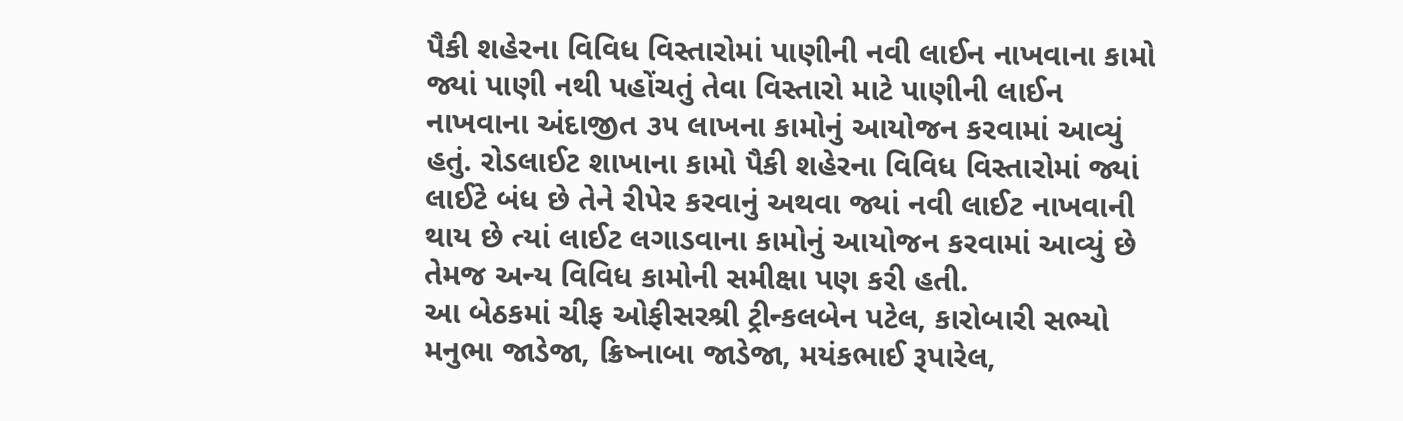પૈકી શહેરના વિવિધ વિસ્તારોમાં પાણીની નવી લાઈન નાખવાના કામો જ્યાં પાણી નથી પહોંચતું તેવા વિસ્તારો માટે પાણીની લાઈન નાખવાના અંદાજીત ૩૫ લાખના કામોનું આયોજન કરવામાં આવ્યું હતું. રોડલાઈટ શાખાના કામો પૈકી શહેરના વિવિધ વિસ્તારોમાં જ્યાં લાઈટે બંધ છે તેને રીપેર કરવાનું અથવા જ્યાં નવી લાઈટ નાખવાની થાય છે ત્યાં લાઈટ લગાડવાના કામોનું આયોજન કરવામાં આવ્યું છે તેમજ અન્ય વિવિધ કામોની સમીક્ષા પણ કરી હતી.
આ બેઠકમાં ચીફ ઓફીસરશ્રી ટ્રીન્કલબેન પટેલ, કારોબારી સભ્યો મનુભા જાડેજા, ક્રિષ્નાબા જાડેજા, મયંકભાઈ રૂપારેલ,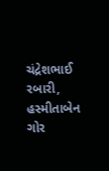ચંદ્રેશભાઈ રબારી, હસ્મીતાબેન ગોર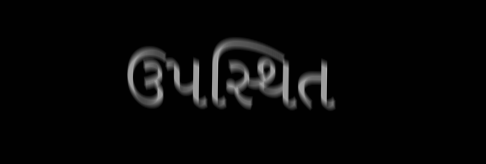ઉપસ્થિત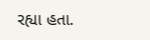રહ્યા હતા.